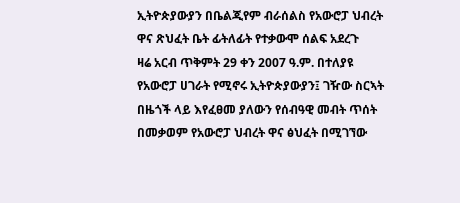ኢትዮጵያውያን በቤልጂየም ብራሰልስ የአውሮፓ ህብረት ዋና ጽህፈት ቤት ፊትለፊት የተቃውሞ ሰልፍ አደረጉ
ዛሬ አርብ ጥቅምት 29 ቀን 2007 ዓ.ም. በተለያዩ የአውሮፓ ሀገራት የሚኖሩ ኢትዮጵያውያን፤ ገዥው ስርኣት በዜጎች ላይ እየፈፀመ ያለውን የሰብዓዊ መብት ጥሰት በመቃወም የአውሮፓ ህብረት ዋና ፅህፈት በሚገኘው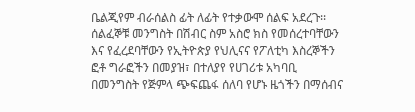ቤልጂየም ብራሰልስ ፊት ለፊት የተቃውሞ ሰልፍ አደረጉ፡፡ ሰልፈኞቹ መንግስት በሽብር ስም አስሮ ክስ የመሰረተባቸውን እና የፈረደባቸውን የኢትዮጵያ የህሊናና የፖለቲካ እስረኞችን ፎቶ ግራፎችን በመያዝ፣ በተለያየ የሀገሪቱ አካባቢ በመንግስት የጅምላ ጭፍጨፋ ሰለባ የሆኑ ዜጎችን በማሰብና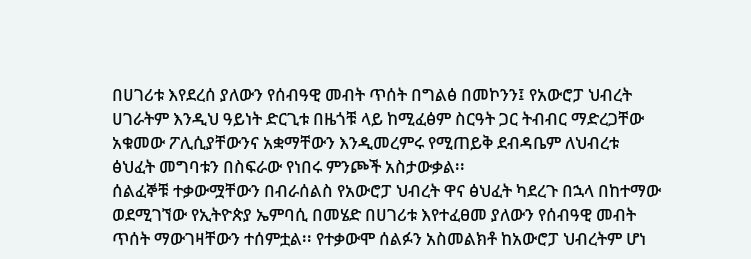በሀገሪቱ እየደረሰ ያለውን የሰብዓዊ መብት ጥሰት በግልፅ በመኮንን፤ የአውሮፓ ህብረት ሀገራትም እንዲህ ዓይነት ድርጊቱ በዜጎቹ ላይ ከሚፈፅም ስርዓት ጋር ትብብር ማድረጋቸው አቁመው ፖሊሲያቸውንና አቋማቸውን እንዲመረምሩ የሚጠይቅ ደብዳቤም ለህብረቱ ፅህፈት መግባቱን በስፍራው የነበሩ ምንጮች አስታውቃል፡፡
ሰልፈኞቹ ተቃውሟቸውን በብራሰልስ የአውሮፓ ህብረት ዋና ፅህፈት ካደረጉ በኋላ በከተማው ወደሚገኘው የኢትዮጵያ ኤምባሲ በመሄድ በሀገሪቱ እየተፈፀመ ያለውን የሰብዓዊ መብት ጥሰት ማውገዛቸውን ተሰምቷል፡፡ የተቃውሞ ሰልፉን አስመልክቶ ከአውሮፓ ህብረትም ሆነ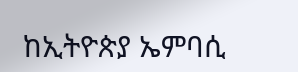ከኢትዮጵያ ኤምባሲ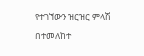የተገኘውን ዝርዝር ምላሽ በተመለከተ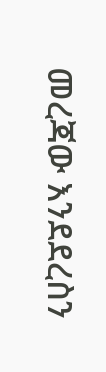መረጃው እንደደረስን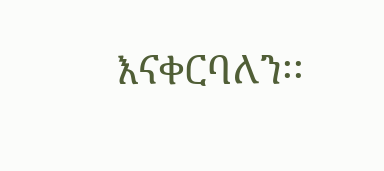እናቀርባለን፡፡